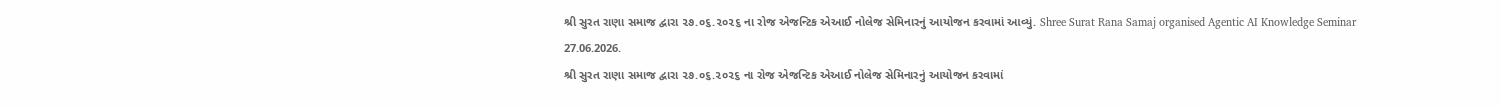શ્રી સુરત રાણા સમાજ દ્વારા ૨૭.૦૬.૨૦૨૬ ના રોજ એજન્ટિક એઆઈ નોલેજ સેમિનારનું આયોજન કરવામાં આવ્યું. Shree Surat Rana Samaj organised Agentic AI Knowledge Seminar 27.06.2026.
શ્રી સુરત રાણા સમાજ દ્વારા ૨૭.૦૬.૨૦૨૬ ના રોજ એજન્ટિક એઆઈ નોલેજ સેમિનારનું આયોજન કરવામાં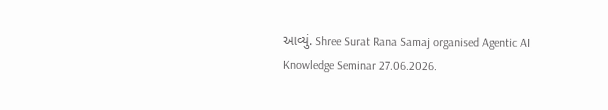આવ્યું. Shree Surat Rana Samaj organised Agentic AI Knowledge Seminar 27.06.2026.